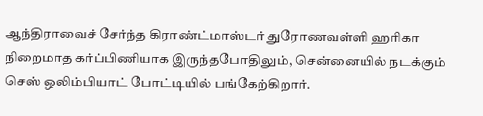ஆந்திராவைச் சேர்ந்த கிராண்ட்மாஸ்டர் துரோணவள்ளி ஹரிகா நிறைமாத கர்ப்பிணியாக இருந்தபோதிலும், சென்னையில் நடக்கும் செஸ் ஒலிம்பியாட் போட்டியில் பங்கேற்கிறார்.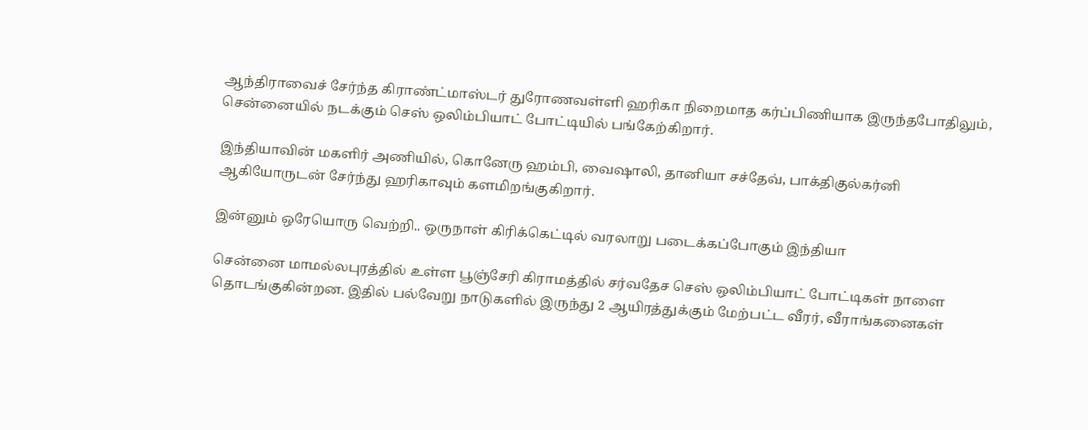ஆந்திராவைச் சேர்ந்த கிராண்ட்மாஸ்டர் துரோணவள்ளி ஹரிகா நிறைமாத கர்ப்பிணியாக இருந்தபோதிலும், சென்னையில் நடக்கும் செஸ் ஒலிம்பியாட் போட்டியில் பங்கேற்கிறார்.

இந்தியாவின் மகளிர் அணியில், கொனேரு ஹம்பி, வைஷாலி, தானியா சச்தேவ், பாக்திகுல்கர்னி ஆகியோருடன் சேர்ந்து ஹரிகாவும் களமிறங்குகிறார்.

இன்னும் ஒரேயொரு வெற்றி.. ஒருநாள் கிரிக்கெட்டில் வரலாறு படைக்கப்போகும் இந்தியா

சென்னை மாமல்லபுரத்தில் உள்ள பூஞ்சேரி கிராமத்தில் சர்வதேச செஸ் ஒலிம்பியாட் போட்டிகள் நாளை தொடங்குகின்றன. இதில் பல்வேறு நாடுகளில் இருந்து 2 ஆயிரத்துக்கும் மேற்பட்ட வீரர், வீராங்கனைகள்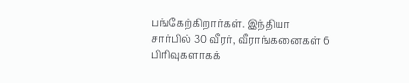பங்கேற்கிறார்கள். இந்தியா சார்பில் 30 வீரர், வீராங்கனைகள் 6 பிரிவுகளாகக்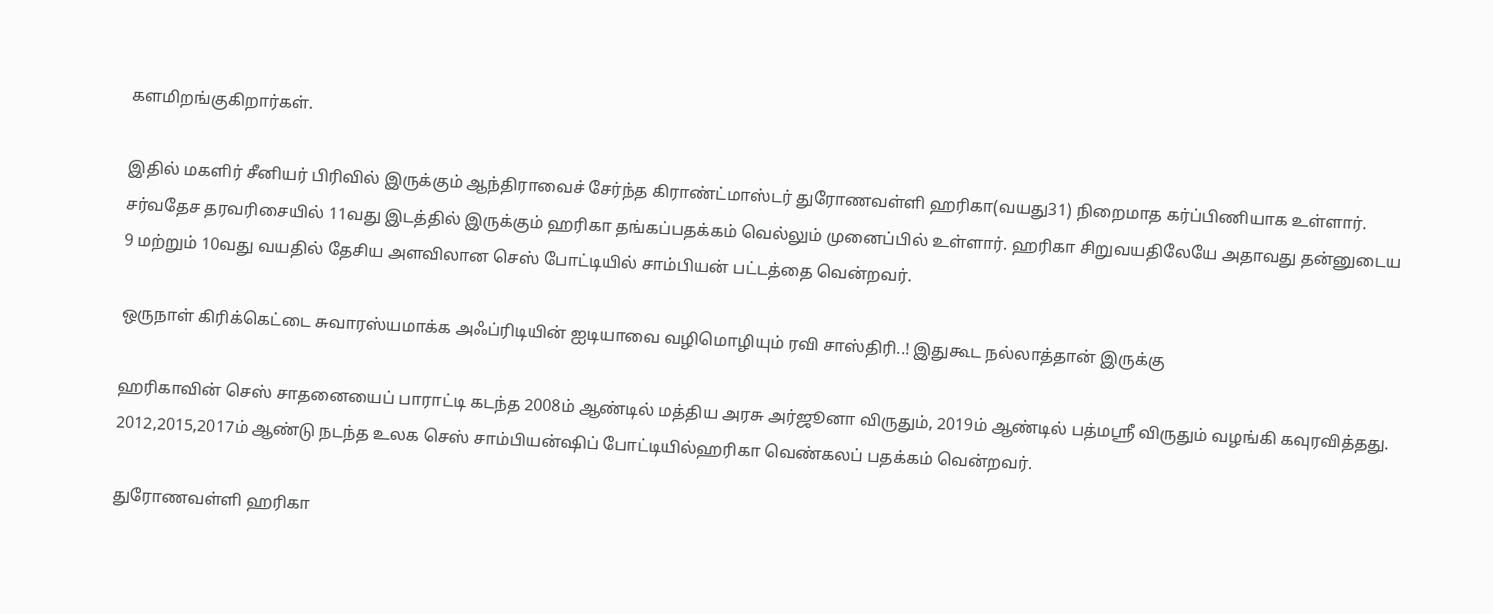களமிறங்குகிறார்கள்.

இதில் மகளிர் சீனியர் பிரிவில் இருக்கும் ஆந்திராவைச் சேர்ந்த கிராண்ட்மாஸ்டர் துரோணவள்ளி ஹரிகா(வயது31) நிறைமாத கர்ப்பிணியாக உள்ளார். சர்வதேச தரவரிசையில் 11வது இடத்தில் இருக்கும் ஹரிகா தங்கப்பதக்கம் வெல்லும் முனைப்பில் உள்ளார். ஹரிகா சிறுவயதிலேயே அதாவது தன்னுடைய 9 மற்றும் 10வது வயதில் தேசிய அளவிலான செஸ் போட்டியில் சாம்பியன் பட்டத்தை வென்றவர்.

ஒருநாள் கிரிக்கெட்டை சுவாரஸ்யமாக்க அஃப்ரிடியின் ஐடியாவை வழிமொழியும் ரவி சாஸ்திரி..! இதுகூட நல்லாத்தான் இருக்கு

ஹரிகாவின் செஸ் சாதனையைப் பாராட்டி கடந்த 2008ம் ஆண்டில் மத்திய அரசு அர்ஜூனா விருதும், 2019ம் ஆண்டில் பத்மஸ்ரீ விருதும் வழங்கி கவுரவித்தது. 2012,2015,2017ம் ஆண்டு நடந்த உலக செஸ் சாம்பியன்ஷிப் போட்டியில்ஹரிகா வெண்கலப் பதக்கம் வென்றவர்.

துரோணவள்ளி ஹரிகா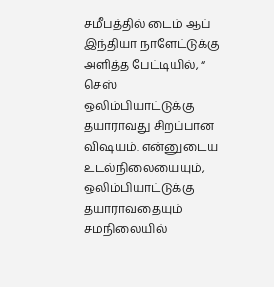சமீபத்தில் டைம் ஆப் இந்தியா நாளேட்டுக்கு அளித்த பேட்டியில், “ செஸ் ஒலிம்பியாட்டுக்கு தயாராவது சிறப்பான விஷயம். என்னுடைய உடல்நிலையையும், ஒலிம்பியாட்டுக்கு தயாராவதையும் சமநிலையில்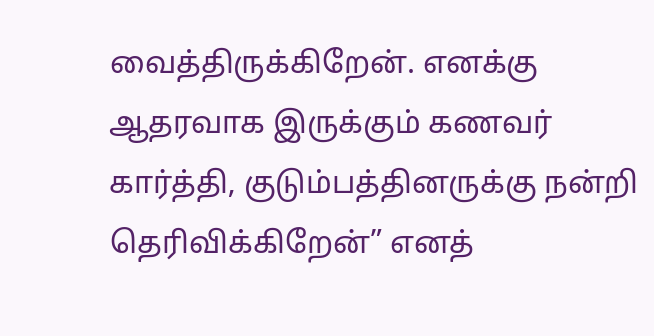வைத்திருக்கிறேன். எனக்கு ஆதரவாக இருக்கும் கணவர் கார்த்தி, குடும்பத்தினருக்கு நன்றி தெரிவிக்கிறேன்” எனத்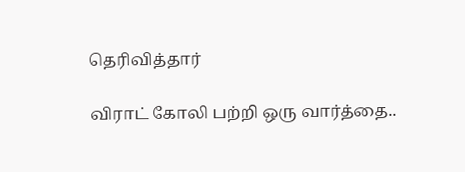தெரிவித்தார்

விராட் கோலி பற்றி ஒரு வார்த்தை..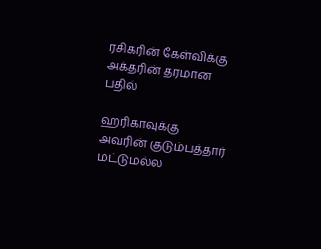ரசிகரின் கேள்விக்கு அக்தரின் தரமான பதில்

ஹரிகாவுக்கு அவரின் குடும்பத்தார் மட்டுமல்ல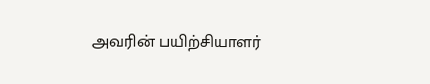அவரின் பயிற்சியாளர்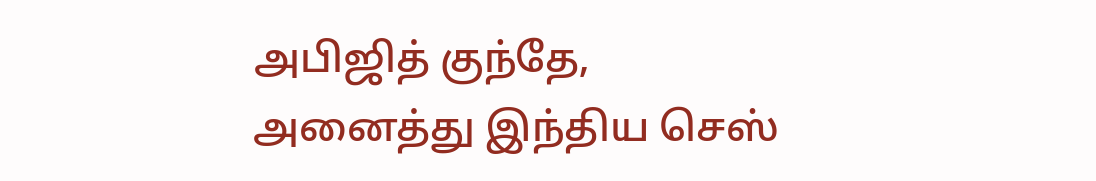அபிஜித் குந்தே, அனைத்து இந்திய செஸ்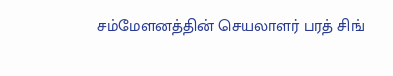சம்மேளனத்தின் செயலாளர் பரத் சிங்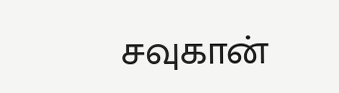சவுகான்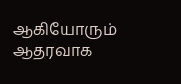ஆகியோரும் ஆதரவாக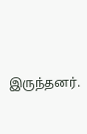இருந்தனர்.